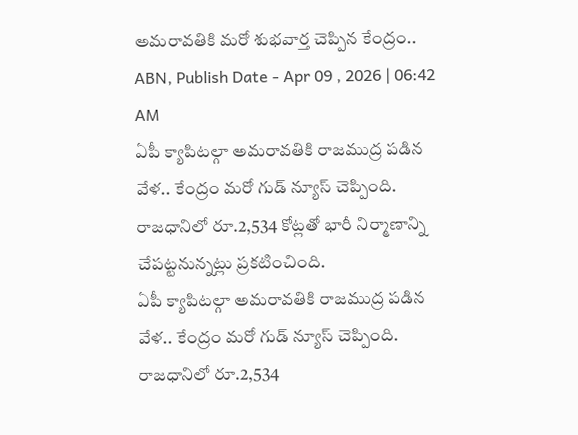అమరావతికి మరో శుభవార్త చెప్పిన కేంద్రం..
ABN, Publish Date - Apr 09 , 2026 | 06:42 AM
ఏపీ క్యాపిటల్గా అమరావతికి రాజముద్ర పడిన వేళ.. కేంద్రం మరో గుడ్ న్యూస్ చెప్పింది. రాజధానిలో రూ.2,534 కోట్లతో భారీ నిర్మాణాన్ని చేపట్టనున్నట్లు ప్రకటించింది.
ఏపీ క్యాపిటల్గా అమరావతికి రాజముద్ర పడిన వేళ.. కేంద్రం మరో గుడ్ న్యూస్ చెప్పింది. రాజధానిలో రూ.2,534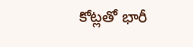కోట్లతో భారీ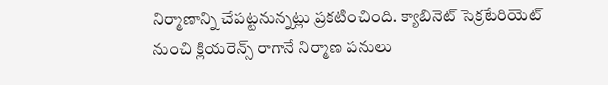నిర్మాణాన్ని చేపట్టనున్నట్లు ప్రకటించింది. క్యాబినెట్ సెక్రటేరియెట్ నుంచి క్లియరెన్స్ రాగానే నిర్మాణ పనులు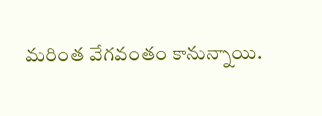మరింత వేగవంతం కానున్నాయి.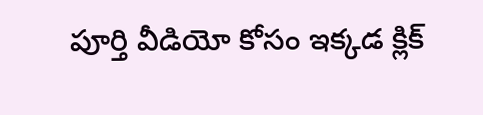పూర్తి వీడియో కోసం ఇక్కడ క్లిక్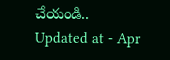చేయండి..
Updated at - Apr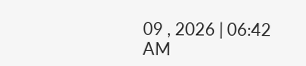09 , 2026 | 06:42 AM